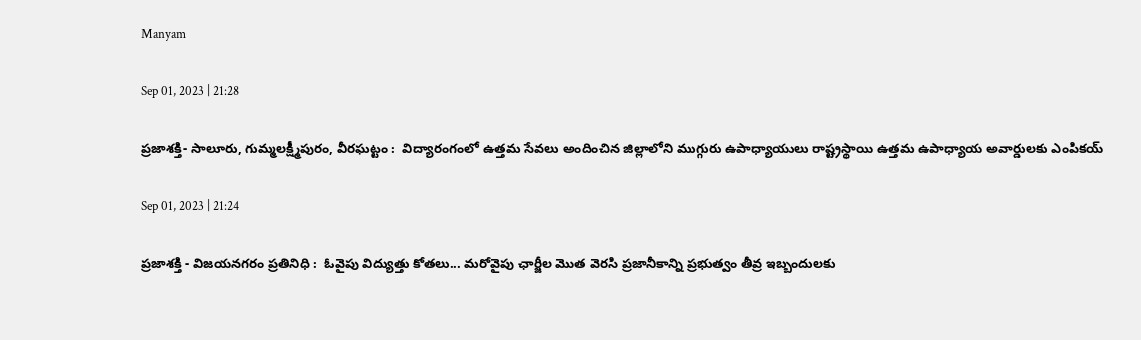Manyam

Sep 01, 2023 | 21:28

ప్రజాశక్తి- సాలూరు, గుమ్మలక్ష్మీపురం, వీరఘట్టం :  విద్యారంగంలో ఉత్తమ సేవలు అందించిన జిల్లాలోని ముగ్గురు ఉపాధ్యాయులు రాష్ట్రస్థాయి ఉత్తమ ఉపాధ్యాయ అవార్డులకు ఎంపికయ్

Sep 01, 2023 | 21:24

ప్రజాశక్తి - విజయనగరం ప్రతినిధి :  ఓవైపు విద్యుత్తు కోతలు... మరోవైపు ఛార్జీల మొత వెరసి ప్రజానీకాన్ని ప్రభుత్వం తీవ్ర ఇబ్బందులకు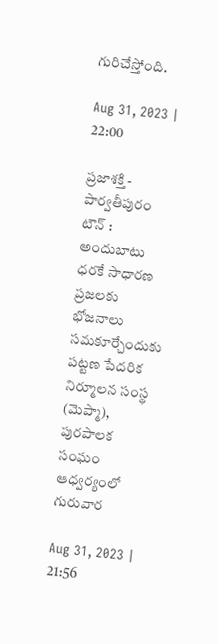గురిచేస్తోంది.

Aug 31, 2023 | 22:00

ప్రజాశక్తి - పార్వతీపురం టౌన్‌ : అందుబాటు ధరకే సాధారణ ప్రజలకు భోజనాలు సమకూర్చేందుకు పట్టణ పేదరిక నిర్మూలన సంస్థ (మెప్మా), పురపాలక సంఘం ఆధ్వర్యంలో గురువార

Aug 31, 2023 | 21:56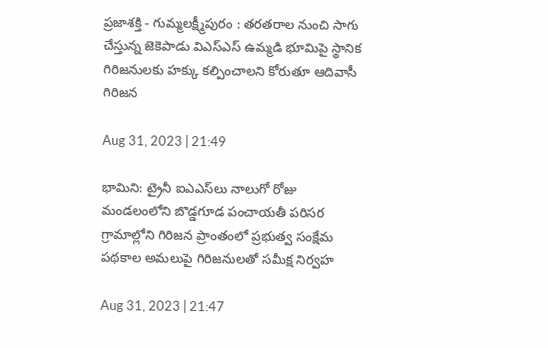ప్రజాశక్తి - గుమ్మలక్ష్మీపురం : తరతరాల నుంచి సాగు చేస్తున్న జెకెపాడు విఎస్‌ఎస్‌ ఉమ్మడి భూమిపై స్థానిక గిరిజనులకు హక్కు కల్పించాలని కోరుతూ ఆదివాసీ గిరిజన

Aug 31, 2023 | 21:49

భామిని: ట్రైనీ ఐఎఎస్‌లు నాలుగో రోజు మండలంలోని బొడ్డగూడ పంచాయతీ పరిసర గ్రామాల్లోని గిరిజన ప్రాంతంలో ప్రభుత్వ సంక్షేమ పథకాల అమలుపై గిరిజనులతో సమీక్ష నిర్వహ

Aug 31, 2023 | 21:47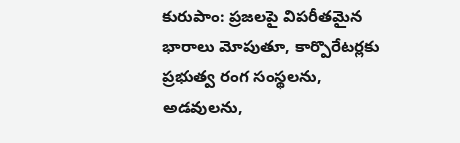కురుపాం: ప్రజలపై విపరీతమైన భారాలు మోపుతూ, కార్పొరేటర్లకు ప్రభుత్వ రంగ సంస్థలను, అడవులను,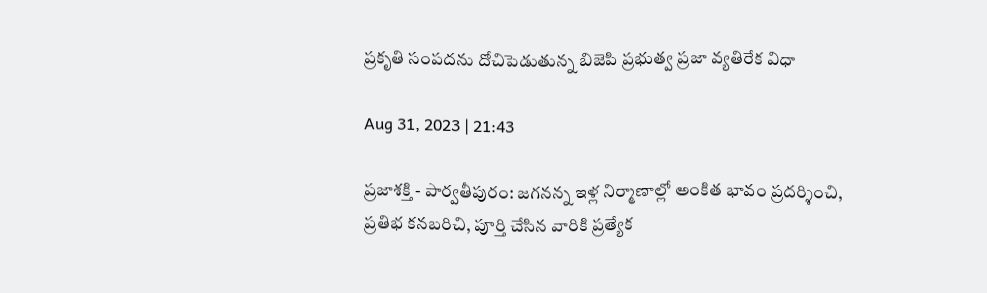ప్రకృతి సంపదను దోచిపెడుతున్న బిజెపి ప్రభుత్వ ప్రజా వ్యతిరేక విధా

Aug 31, 2023 | 21:43

ప్రజాశక్తి - పార్వతీపురం: జగనన్న ఇళ్ల నిర్మాణాల్లో అంకిత భావం ప్రదర్శించి, ప్రతిభ కనబరిచి, పూర్తి చేసిన వారికి ప్రత్యేక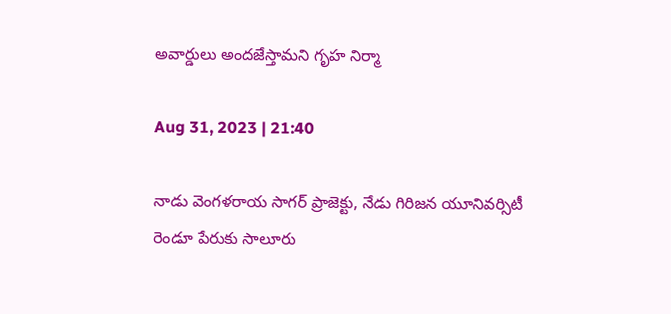అవార్డులు అందజేస్తామని గృహ నిర్మా

Aug 31, 2023 | 21:40

నాడు వెంగళరాయ సాగర్‌ ప్రాజెక్టు, నేడు గిరిజన యూనివర్సిటీ రెండూ పేరుకు సాలూరు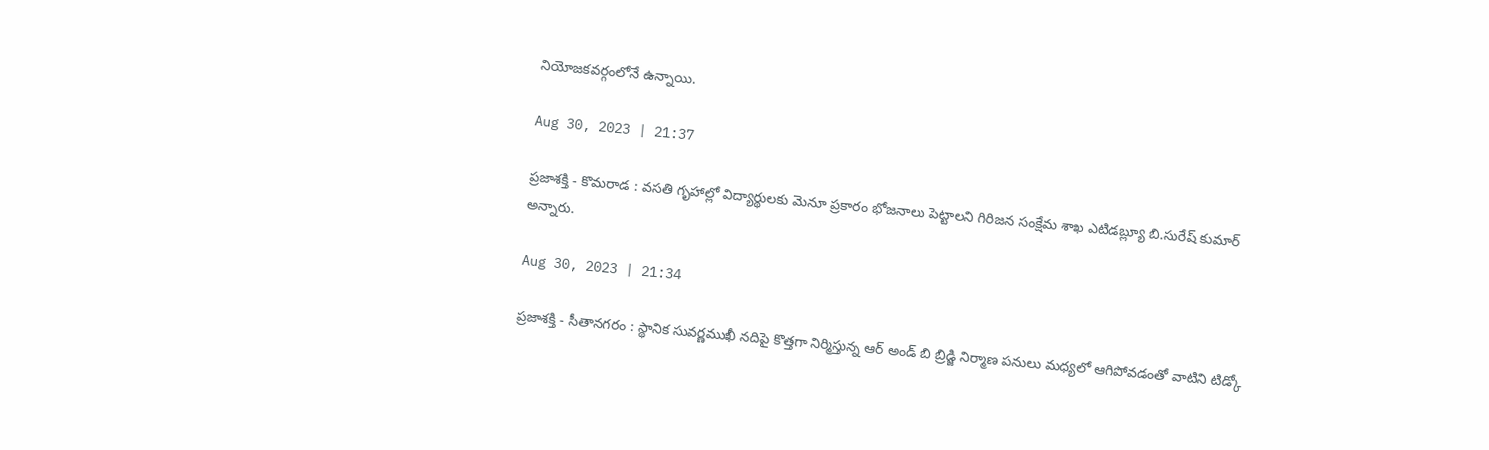నియోజకవర్గంలోనే ఉన్నాయి.

Aug 30, 2023 | 21:37

ప్రజాశక్తి - కొమరాడ : వసతి గృహాల్లో విద్యార్థులకు మెనూ ప్రకారం భోజనాలు పెట్టాలని గిరిజన సంక్షేమ శాఖ ఎటిడబ్ల్యూ బి.సురేష్‌ కుమార్‌ అన్నారు.

Aug 30, 2023 | 21:34

ప్రజాశక్తి - సీతానగరం : స్థానిక సువర్ణముఖీ నదిపై కొత్తగా నిర్మిస్తున్న ఆర్‌ అండ్‌ బి బ్రిడ్జి నిర్మాణ పనులు మధ్యలో ఆగిపోవడంతో వాటిని టిడ్కో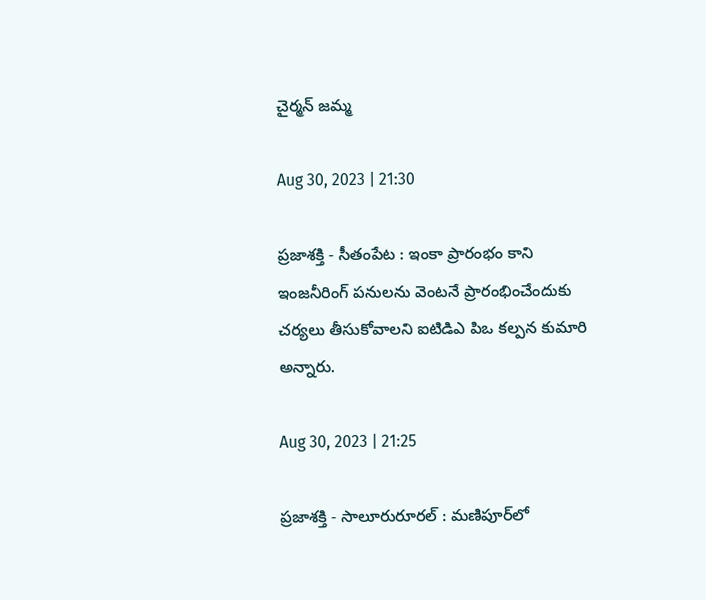చైర్మన్‌ జమ్మ

Aug 30, 2023 | 21:30

ప్రజాశక్తి - సీతంపేట : ఇంకా ప్రారంభం కాని ఇంజనీరింగ్‌ పనులను వెంటనే ప్రారంభించేందుకు చర్యలు తీసుకోవాలని ఐటిడిఎ పిఒ కల్పన కుమారి అన్నారు.

Aug 30, 2023 | 21:25

ప్రజాశక్తి - సాలూరురూరల్‌ : మణిపూర్‌లో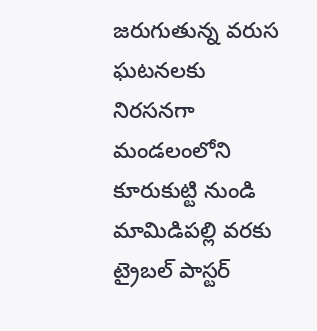జరుగుతున్న వరుస ఘటనలకు నిరసనగా మండలంలోని కూరుకుట్టి నుండి మామిడిపల్లి వరకు ట్రైబల్‌ పాస్టర్‌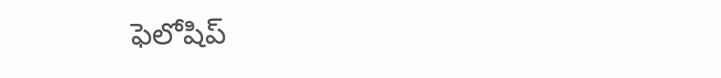ఫెలోషిప్‌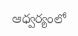ఆధ్వర్యంలో